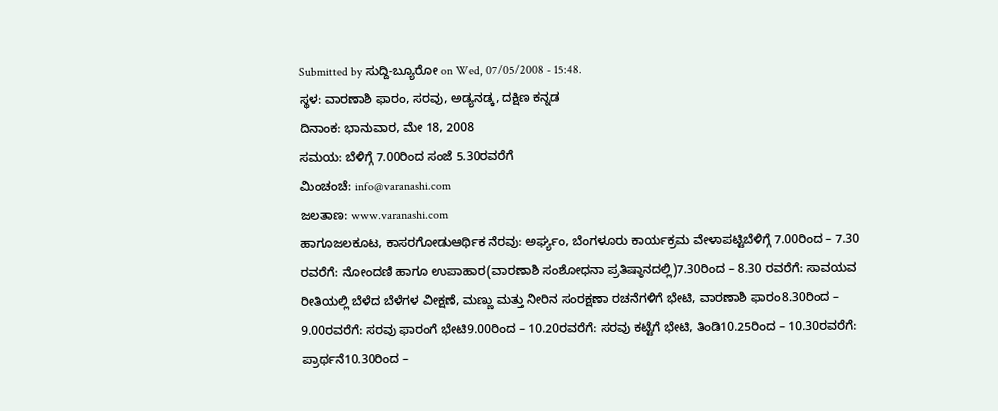Submitted by ಸುದ್ದಿ-ಬ್ಯೂರೋ on Wed, 07/05/2008 - 15:48.
ಸ್ಥಳ: ವಾರಣಾಶಿ ಫಾರಂ, ಸರವು, ಅಡ್ಯನಡ್ಕ, ದಕ್ಷಿಣ ಕನ್ನಡ
ದಿನಾಂಕ: ಭಾನುವಾರ, ಮೇ 18, 2008
ಸಮಯ: ಬೆಳಿಗ್ಗೆ 7.00ರಿಂದ ಸಂಜೆ 5.30ರವರೆಗೆ
ಮಿಂಚಂಚೆ: info@varanashi.com
ಜಲತಾಣ: www.varanashi.com
ಹಾಗೂಜಲಕೂಟ, ಕಾಸರಗೋಡುಆರ್ಥಿಕ ನೆರವು: ಅರ್ಘ್ಯಂ, ಬೆಂಗಳೂರು ಕಾರ್ಯಕ್ರಮ ವೇಳಾಪಟ್ಟಿಬೆಳಿಗ್ಗೆ 7.00ರಿಂದ – 7.30 ರವರೆಗೆ: ನೋಂದಣಿ ಹಾಗೂ ಉಪಾಹಾರ(ವಾರಣಾಶಿ ಸಂಶೋಧನಾ ಪ್ರತಿಷ್ಠಾನದಲ್ಲಿ)7.30ರಿಂದ – 8.30 ರವರೆಗೆ: ಸಾವಯವ ರೀತಿಯಲ್ಲಿ ಬೆಳೆದ ಬೆಳೆಗಳ ವೀಕ್ಷಣೆ, ಮಣ್ಣು ಮತ್ತು ನೀರಿನ ಸಂರಕ್ಷಣಾ ರಚನೆಗಳಿಗೆ ಭೇಟಿ, ವಾರಣಾಶಿ ಫಾರಂ8.30ರಿಂದ – 9.00ರವರೆಗೆ: ಸರವು ಫಾರಂಗೆ ಭೇಟಿ9.00ರಿಂದ – 10.20ರವರೆಗೆ: ಸರವು ಕಟ್ಟೆಗೆ ಭೇಟಿ, ತಿಂಡಿ10.25ರಿಂದ – 10.30ರವರೆಗೆ: ಪ್ರಾರ್ಥನೆ10.30ರಿಂದ –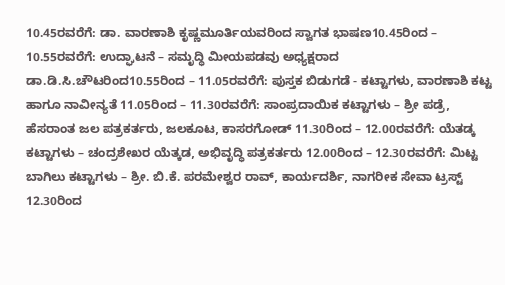10.45ರವರೆಗೆ: ಡಾ. ವಾರಣಾಶಿ ಕೃಷ್ಣಮೂರ್ತಿಯವರಿಂದ ಸ್ವಾಗತ ಭಾಷಣ10.45ರಿಂದ – 10.55ರವರೆಗೆ: ಉದ್ಘಾಟನೆ – ಸಮೃದ್ಧಿ ಮೀಯಪಡವು ಅಧ್ಯಕ್ಷರಾದ ಡಾ.ಡಿ.ಸಿ.ಚೌಟರಿಂದ10.55ರಿಂದ – 11.05ರವರೆಗೆ: ಪುಸ್ತಕ ಬಿಡುಗಡೆ - ಕಟ್ಟಾಗಳು, ವಾರಣಾಶಿ ಕಟ್ಟ ಹಾಗೂ ನಾವೀನ್ಯತೆ 11.05ರಿಂದ – 11.30ರವರೆಗೆ: ಸಾಂಪ್ರದಾಯಿಕ ಕಟ್ಟಾಗಳು – ಶ್ರೀ ಪಡ್ರೆ, ಹೆಸರಾಂತ ಜಲ ಪತ್ರಕರ್ತರು, ಜಲಕೂಟ, ಕಾಸರಗೋಡ್ 11.30ರಿಂದ – 12.00ರವರೆಗೆ: ಯೆತಡ್ಕ ಕಟ್ಟಾಗಳು – ಚಂದ್ರಶೇಖರ ಯೆತ್ಕಡ, ಅಭಿವೃದ್ಧಿ ಪತ್ರಕರ್ತರು 12.00ರಿಂದ – 12.30ರವರೆಗೆ: ಮಿಟ್ಟ ಬಾಗಿಲು ಕಟ್ಟಾಗಳು – ಶ್ರೀ. ಬಿ.ಕೆ. ಪರಮೇಶ್ವರ ರಾವ್, ಕಾರ್ಯದರ್ಶಿ, ನಾಗರೀಕ ಸೇವಾ ಟ್ರಸ್ಟ್ 12.30ರಿಂದ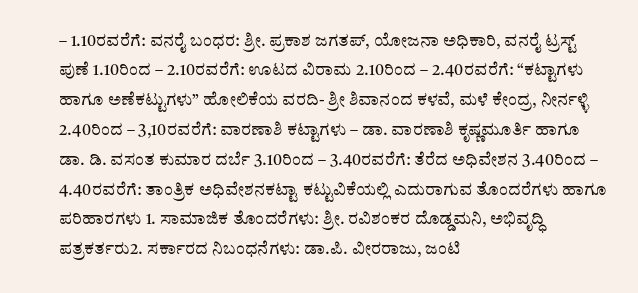– 1.10ರವರೆಗೆ: ವನರೈ ಬಂಧರ: ಶ್ರೀ. ಪ್ರಕಾಶ ಜಗತಪ್, ಯೋಜನಾ ಅಧಿಕಾರಿ, ವನರೈ ಟ್ರಸ್ಟ್ ಪುಣೆ 1.10ರಿಂದ – 2.10ರವರೆಗೆ: ಊಟದ ವಿರಾಮ 2.10ರಿಂದ – 2.40ರವರೆಗೆ: “ಕಟ್ಟಾಗಳು ಹಾಗೂ ಅಣೆಕಟ್ಟುಗಳು” ಹೋಲಿಕೆಯ ವರದಿ- ಶ್ರೀ ಶಿವಾನಂದ ಕಳವೆ, ಮಳೆ ಕೇಂದ್ರ, ನೀರ್ನಳ್ಳಿ 2.40ರಿಂದ – 3,10ರವರೆಗೆ: ವಾರಣಾಶಿ ಕಟ್ಟಾಗಳು – ಡಾ. ವಾರಣಾಶಿ ಕೃಷ್ಣಮೂರ್ತಿ ಹಾಗೂ ಡಾ. ಡಿ. ವಸಂತ ಕುಮಾರ ದರ್ಬೆ 3.10ರಿಂದ – 3.40ರವರೆಗೆ: ತೆರೆದ ಅಧಿವೇಶನ 3.40ರಿಂದ – 4.40ರವರೆಗೆ: ತಾಂತ್ರಿಕ ಅಧಿವೇಶನಕಟ್ಟಾ ಕಟ್ಟುವಿಕೆಯಲ್ಲಿ ಎದುರಾಗುವ ತೊಂದರೆಗಳು ಹಾಗೂ ಪರಿಹಾರಗಳು 1. ಸಾಮಾಜಿಕ ತೊಂದರೆಗಳು: ಶ್ರೀ. ರವಿಶಂಕರ ದೊಡ್ಡಮನಿ, ಅಭಿವೃದ್ಧಿ ಪತ್ರಕರ್ತರು2. ಸರ್ಕಾರದ ನಿಬಂಧನೆಗಳು: ಡಾ.ಪಿ. ವೀರರಾಜು, ಜಂಟಿ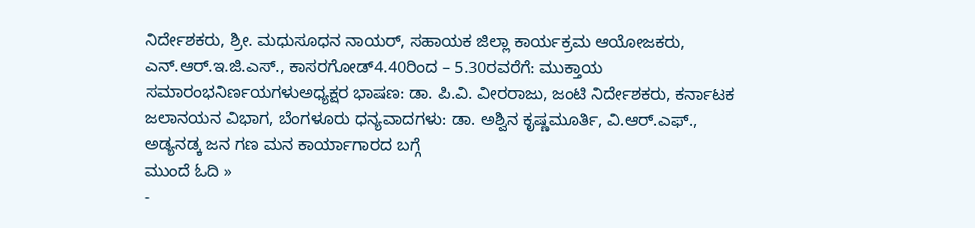ನಿರ್ದೇಶಕರು, ಶ್ರೀ. ಮಧುಸೂಧನ ನಾಯರ್, ಸಹಾಯಕ ಜಿಲ್ಲಾ ಕಾರ್ಯಕ್ರಮ ಆಯೋಜಕರು, ಎನ್.ಆರ್.ಇ.ಜಿ.ಎಸ್., ಕಾಸರಗೋಡ್4.40ರಿಂದ – 5.30ರವರೆಗೆ: ಮುಕ್ತಾಯ ಸಮಾರಂಭನಿರ್ಣಯಗಳುಅಧ್ಯಕ್ಷರ ಭಾಷಣ: ಡಾ. ಪಿ.ವಿ. ವೀರರಾಜು, ಜಂಟಿ ನಿರ್ದೇಶಕರು, ಕರ್ನಾಟಕ ಜಲಾನಯನ ವಿಭಾಗ, ಬೆಂಗಳೂರು ಧನ್ಯವಾದಗಳು: ಡಾ. ಅಶ್ವಿನ ಕೃಷ್ಣಮೂರ್ತಿ, ವಿ.ಆರ್.ಎಫ್., ಅಡ್ಯನಡ್ಕ ಜನ ಗಣ ಮನ ಕಾರ್ಯಾಗಾರದ ಬಗ್ಗೆ
ಮುಂದೆ ಓದಿ »
-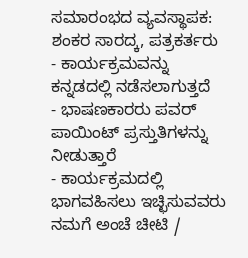ಸಮಾರಂಭದ ವ್ಯವಸ್ಥಾಪಕ: ಶಂಕರ ಸಾರದ್ಕ, ಪತ್ರಕರ್ತರು
- ಕಾರ್ಯಕ್ರಮವನ್ನು ಕನ್ನಡದಲ್ಲಿ ನಡೆಸಲಾಗುತ್ತದೆ
- ಭಾಷಣಕಾರರು ಪವರ್ ಪಾಯಿಂಟ್ ಪ್ರಸ್ತುತಿಗಳನ್ನು ನೀಡುತ್ತಾರೆ
- ಕಾರ್ಯಕ್ರಮದಲ್ಲಿ ಭಾಗವಹಿಸಲು ಇಚ್ಛಿಸುವವರು ನಮಗೆ ಅಂಚೆ ಚೀಟಿ /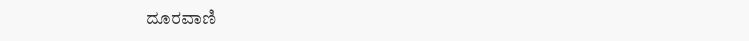ದೂರವಾಣಿ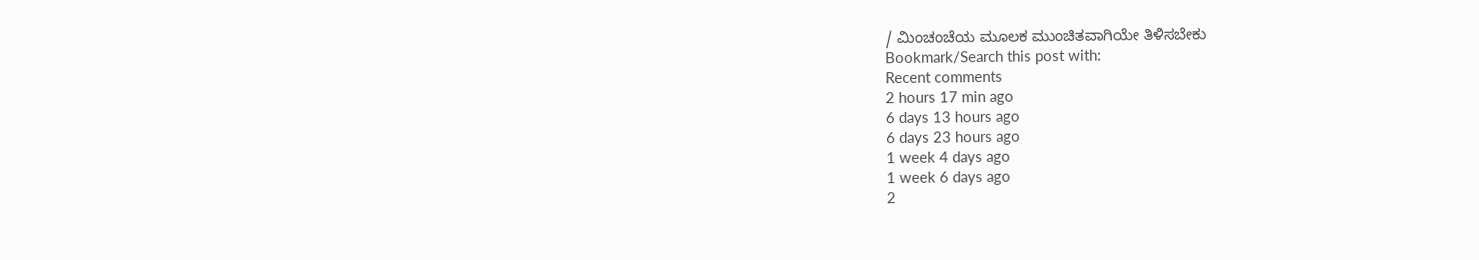/ ಮಿಂಚಂಚೆಯ ಮೂಲಕ ಮುಂಚಿತವಾಗಿಯೇ ತಿಳಿಸಬೇಕು
Bookmark/Search this post with:
Recent comments
2 hours 17 min ago
6 days 13 hours ago
6 days 23 hours ago
1 week 4 days ago
1 week 6 days ago
2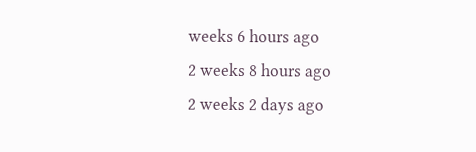weeks 6 hours ago
2 weeks 8 hours ago
2 weeks 2 days ago